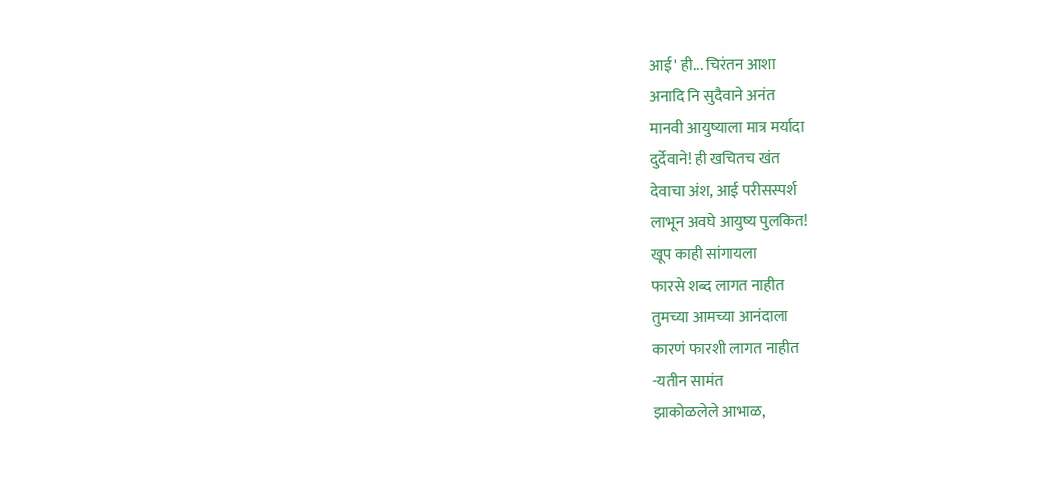आई' ही... चिरंतन आशा
अनादि नि सुदैवाने अनंत
मानवी आयुष्याला मात्र मर्यादा
दुर्देवाने! ही खचितच खंत
देवाचा अंश, आई परीसस्पर्श
लाभून अवघे आयुष्य पुलकित!
खूप काही सांगायला
फारसे शब्द लागत नाहीत
तुमच्या आमच्या आनंदाला
कारणं फारशी लागत नाहीत
-यतीन सामंत
झाकोळलेले आभाळ,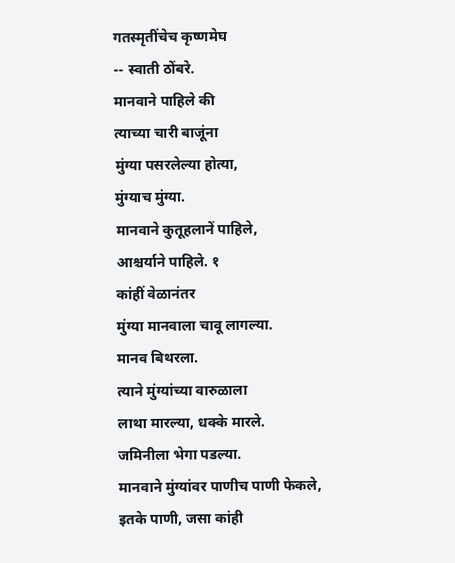गतस्मृतींचेच कृष्णमेघ
-- स्वाती ठोंबरे.
मानवाने पाहिले की
त्याच्या चारी बाजूंना
मुंग्या पसरलेल्या होत्या,
मुंग्याच मुंग्या.
मानवाने कुतूहलानें पाहिले,
आश्चर्याने पाहिले. १
कांहीं वेळानंतर
मुंग्या मानवाला चावू लागल्या.
मानव बिथरला.
त्याने मुंग्यांच्या वारुळाला
लाथा मारल्या, धक्के मारले.
जमिनीला भेगा पडल्या.
मानवाने मुंग्यांवर पाणीच पाणी फेकले,
इतके पाणी, जसा कांही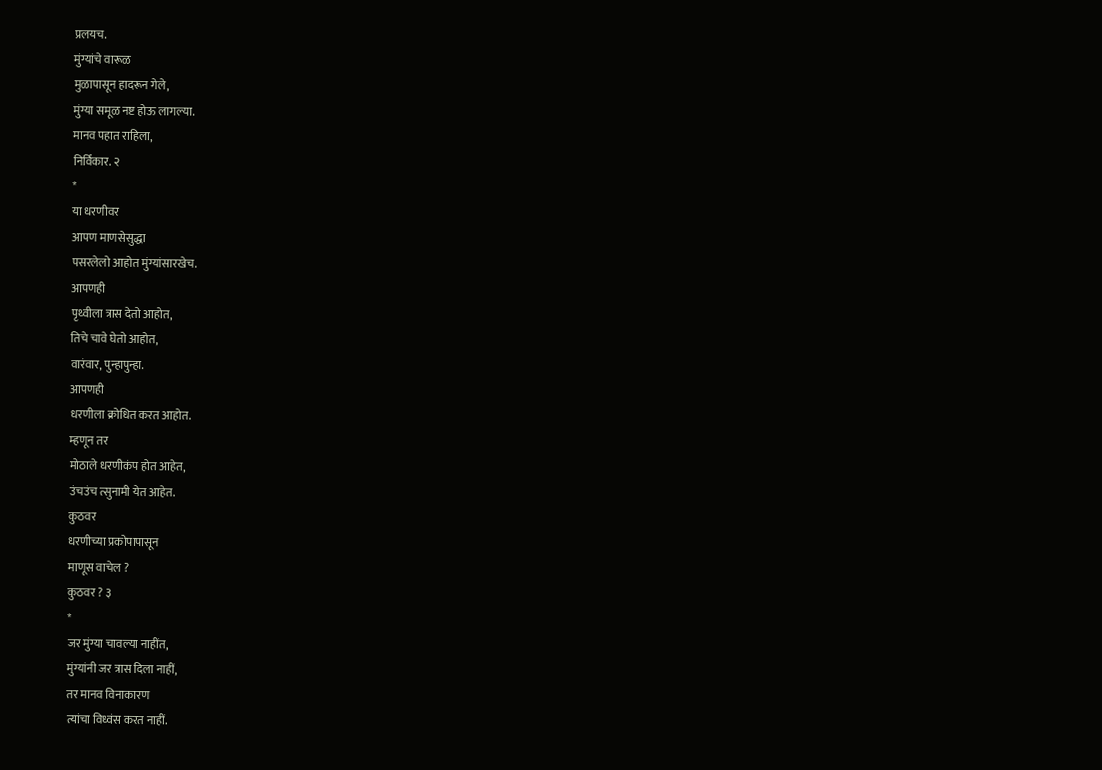प्रलयच.
मुंग्यांचे वारूळ
मुळापासून हादरून गेले,
मुंग्या समूळ नष्ट होऊ लागल्या.
मानव पहात राहिला,
निर्विकार. २
*
या धरणीवर
आपण माणसेसुद्धा
पसरलेलो आहोत मुंग्यांसारखेच.
आपणही
पृथ्वीला त्रास देतो आहोत,
तिचे चावे घेतो आहोत,
वारंवार, पुन्हापुन्हा.
आपणही
धरणीला क्रोधित करत आहोत.
म्हणून तर
मोठाले धरणीकंप होत आहेत,
उंचउंच त्सुनामी येत आहेत.
कुठवर
धरणीच्या प्रकोपापासून
माणूस वाचेल ?
कुठवर ? ३
*
जर मुंग्या चावल्या नाहींत,
मुंग्यांनी जर त्रास दिला नाहीं,
तर मानव विनाकारण
त्यांचा विध्वंस करत नाहीं.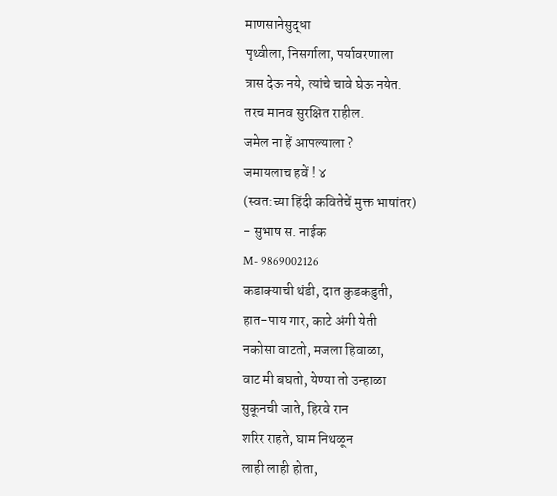माणसानेसुद्धा
पृथ्वीला, निसर्गाला, पर्यावरणाला
त्रास देऊ नये, त्यांचे चावे घेऊ नयेत.
तरच मानव सुरक्षित राहील.
जमेल ना हें आपल्याला ?
जमायलाच हवें ! ४
(स्वत:च्या हिंदी कवितेचें मुक्त भाषांतर)
- सुभाष स. नाईक
M- 9869002126
कडाक्याची थंडी, दात कुडकडुती,
हात-पाय गार, काटे अंगी येती
नकोसा वाटतो, मजला हिवाळा,
वाट मी बघतो, येण्या तो उन्हाळा
सुकूनची जाते, हिरवे रान
शरिर राहते, घाम निथळून
लाही लाही होता,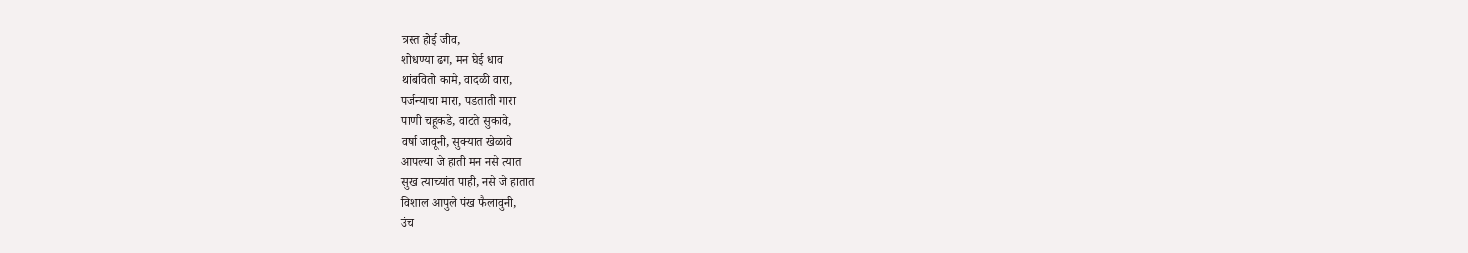त्रस्त होई जीव,
शोधण्या ढग, मन घेई धाव
थांबवितो कामे, वादळी वारा,
पर्जन्याचा मारा, पडताती गारा
पाणी चहूकडे, वाटते सुकावे,
वर्षा जावूनी, सुक्यात खेळावे
आपल्या जे हाती मन नसे त्यात
सुख त्याच्यांत पाही, नसे जे हातात
विशाल आपुले पंख फैलावुनी,
उंच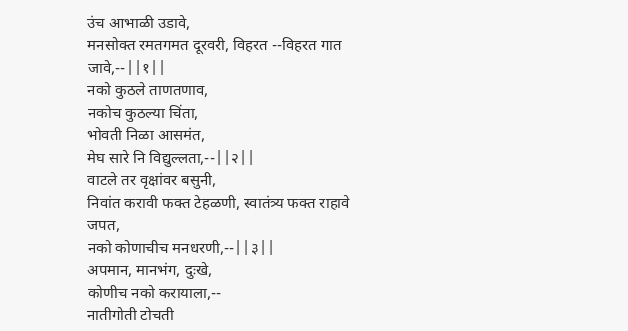उंच आभाळी उडावे,
मनसोक्त रमतगमत दूरवरी, विहरत --विहरत गात जावे,--||१||
नको कुठले ताणतणाव,
नकोच कुठल्या चिंता,
भोवती निळा आसमंत,
मेघ सारे नि विद्युल्लता,--||२||
वाटले तर वृक्षांवर बसुनी,
निवांत करावी फक्त टेहळणी, स्वातंत्र्य फक्त राहावे जपत,
नको कोणाचीच मनधरणी,--||३||
अपमान, मानभंग, दुःखे,
कोणीच नको करायाला,--
नातीगोती टोचती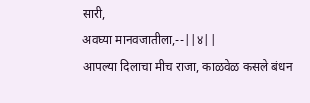सारी,
अवघ्या मानवजातीला,--||४||
आपल्या दिलाचा मीच राजा, काळवेळ कसले बंधन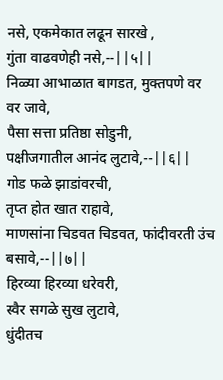नसे, एकमेकात लढून सारखे ,
गुंता वाढवणेही नसे,--||५||
निळ्या आभाळात बागडत, मुक्तपणे वर वर जावे,
पैसा सत्ता प्रतिष्ठा सोडुनी,
पक्षीजगातील आनंद लुटावे,--||६||
गोड फळे झाडांवरची,
तृप्त होत खात राहावे,
माणसांना चिडवत चिडवत, फांदीवरती उंच बसावे,--||७||
हिरव्या हिरव्या धरेवरी,
स्वैर सगळे सुख लुटावे,
धुंदीतच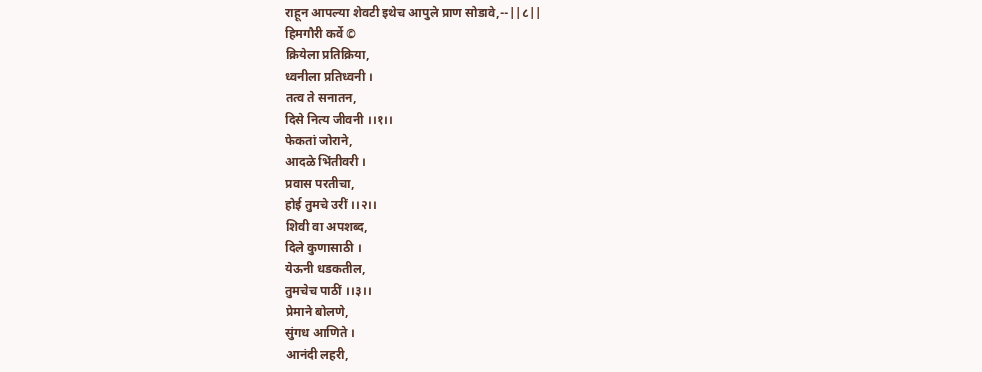राहून आपल्या शेवटी इथेच आपुले प्राण सोडावे,--||८||
हिमगौरी कर्वे ©
क्रियेला प्रतिक्रिया,
ध्वनीला प्रतिध्वनी ।
तत्व ते सनातन,
दिसे नित्य जीवनी ।।१।।
फेकतां जोराने,
आदळे भिंतीवरी ।
प्रवास परतीचा,
होई तुमचे उरीं ।।२।।
शिवी वा अपशब्द,
दिले कुणासाठी ।
येऊनी धडकतील,
तुमचेच पाठीं ।।३।।
प्रेमाने बोलणे,
सुंगध आणिते ।
आनंदी लहरी,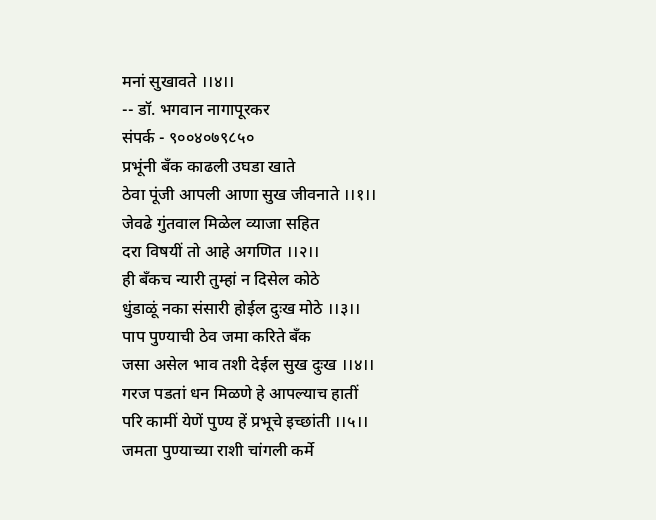मनां सुखावते ।।४।।
-- डॉ. भगवान नागापूरकर
संपर्क - ९००४०७९८५०
प्रभूंनी बँक काढली उघडा खाते
ठेवा पूंजी आपली आणा सुख जीवनाते ।।१।।
जेवढे गुंतवाल मिळेल व्याजा सहित
दरा विषयीं तो आहे अगणित ।।२।।
ही बँकच न्यारी तुम्हां न दिसेल कोठे
धुंडाळूं नका संसारी होईल दुःख मोठे ।।३।।
पाप पुण्याची ठेव जमा करिते बँक
जसा असेल भाव तशी देईल सुख दुःख ।।४।।
गरज पडतां धन मिळणे हे आपल्याच हातीं
परि कामीं येणें पुण्य हें प्रभूचे इच्छांती ।।५।।
जमता पुण्याच्या राशी चांगली कर्मे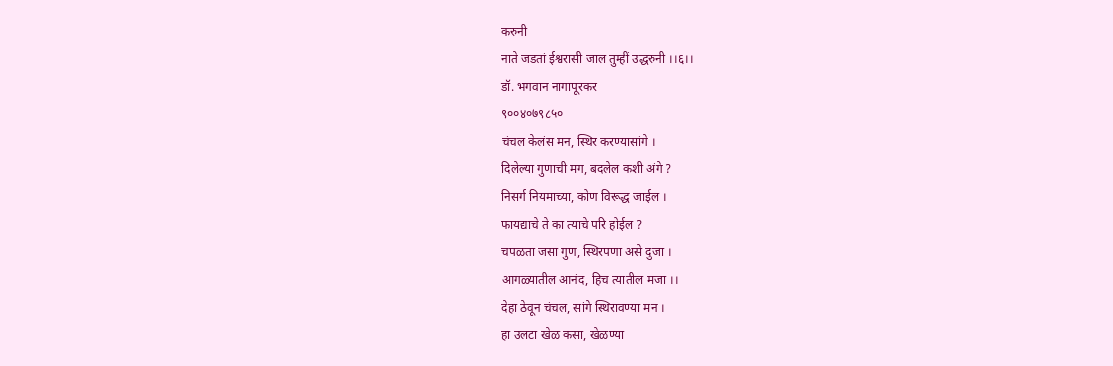करुनी
नाते जडतां ईश्वरासी जाल तुम्हीं उद्धरुनी ।।६।।
डॉ. भगवान नागापूरकर
९००४०७९८५०
चंचल केलंस मन, स्थिर करण्यासांगे ।
दिलेल्या गुणाची मग, बदलेल कशी अंगे ?
निसर्ग नियमाच्या, कोण विरूद्ध जाईल ।
फायद्याचे ते का त्याचे परि होईल ?
चपळता जसा गुण, स्थिरपणा असे दुजा ।
आगळ्यातील आनंद, हिच त्यातील मजा ।।
देहा ठेवून चंचल, सांगे स्थिरावण्या मन ।
हा उलटा खेळ कसा, खेळण्या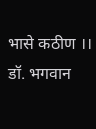भासे कठीण ।।
डॉ. भगवान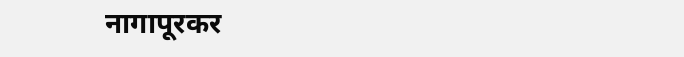नागापूरकर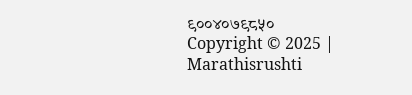९००४०७९८५०
Copyright © 2025 | Marathisrushti